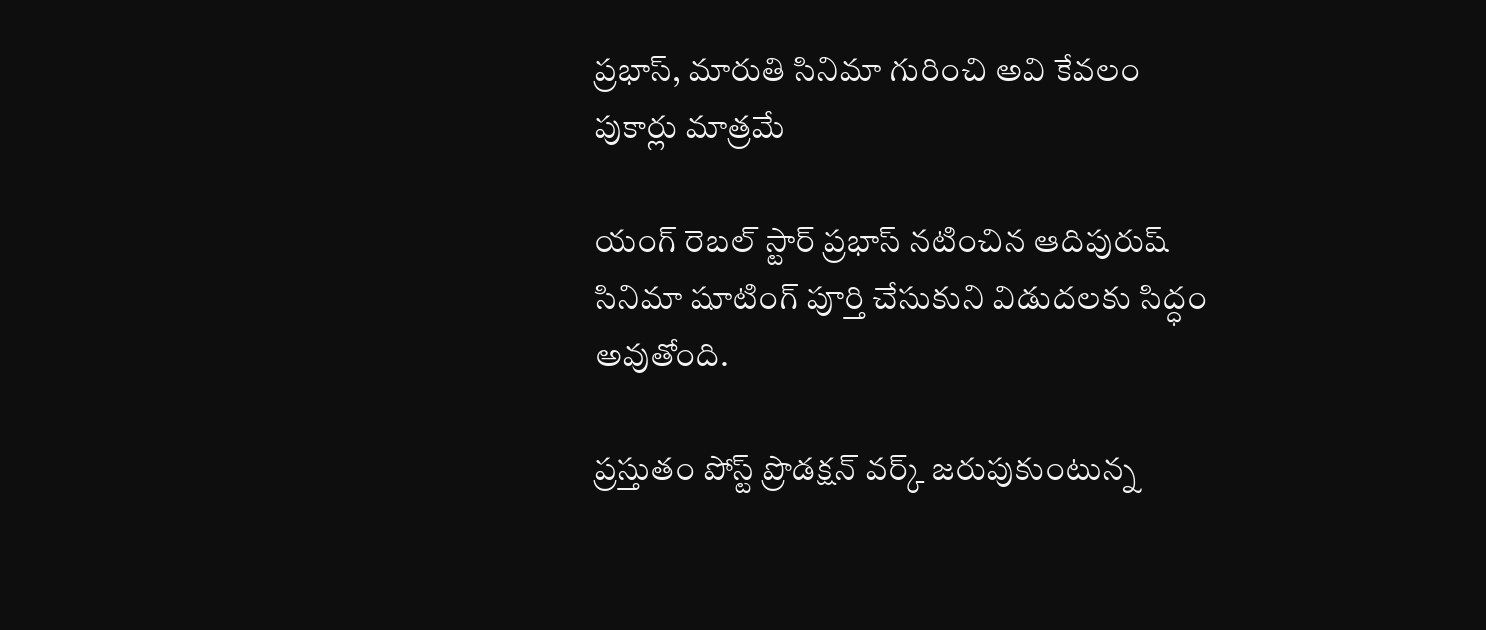ప్రభాస్‌, మారుతి సినిమా గురించి అవి కేవలం పుకార్లు మాత్రమే

యంగ్ రెబల్‌ స్టార్‌ ప్రభాస్ నటించిన ఆదిపురుష్ సినిమా షూటింగ్ పూర్తి చేసుకుని విడుదలకు సిద్ధం అవుతోంది.

ప్రస్తుతం పోస్ట్‌ ప్రొడక్షన్ వర్క్ జరుపుకుంటున్న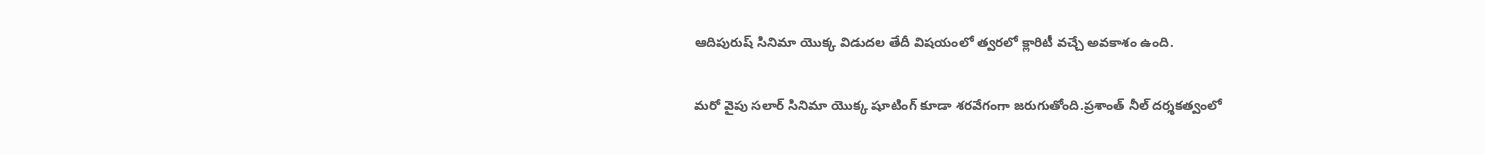ఆదిపురుష్ సినిమా యొక్క విడుదల తేదీ విషయంలో త్వరలో క్లారిటీ వచ్చే అవకాశం ఉంది.

మరో వైపు సలార్‌ సినిమా యొక్క షూటింగ్ కూడా శరవేగంగా జరుగుతోంది.ప్రశాంత్ నీల్ దర్శకత్వంలో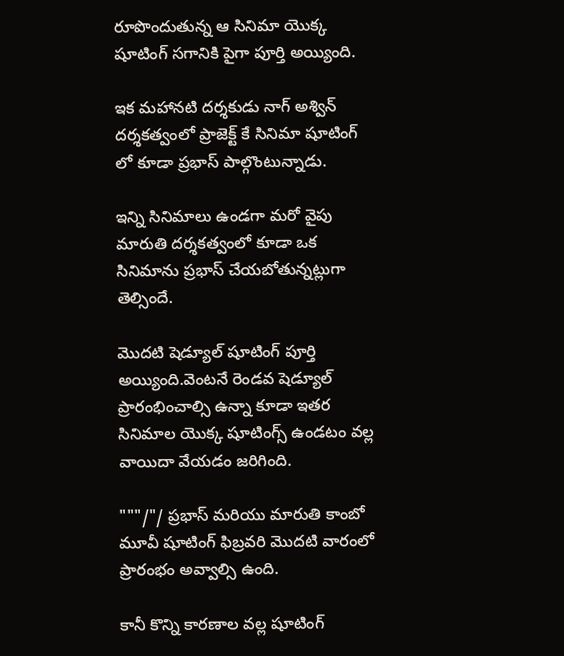రూపొందుతున్న ఆ సినిమా యొక్క షూటింగ్ సగానికి పైగా పూర్తి అయ్యింది.

ఇక మహానటి దర్శకుడు నాగ్‌ అశ్విన్ దర్శకత్వంలో ప్రాజెక్ట్‌ కే సినిమా షూటింగ్ లో కూడా ప్రభాస్ పాల్గొంటున్నాడు.

ఇన్ని సినిమాలు ఉండగా మరో వైపు మారుతి దర్శకత్వంలో కూడా ఒక సినిమాను ప్రభాస్ చేయబోతున్నట్లుగా తెల్సిందే.

మొదటి షెడ్యూల్‌ షూటింగ్‌ పూర్తి అయ్యింది.వెంటనే రెండవ షెడ్యూల్‌ ప్రారంభించాల్సి ఉన్నా కూడా ఇతర సినిమాల యొక్క షూటింగ్స్ ఉండటం వల్ల వాయిదా వేయడం జరిగింది.

"""/"/ ప్రభాస్ మరియు మారుతి కాంబో మూవీ షూటింగ్‌ ఫిబ్రవరి మొదటి వారంలో ప్రారంభం అవ్వాల్సి ఉంది.

కానీ కొన్ని కారణాల వల్ల షూటింగ్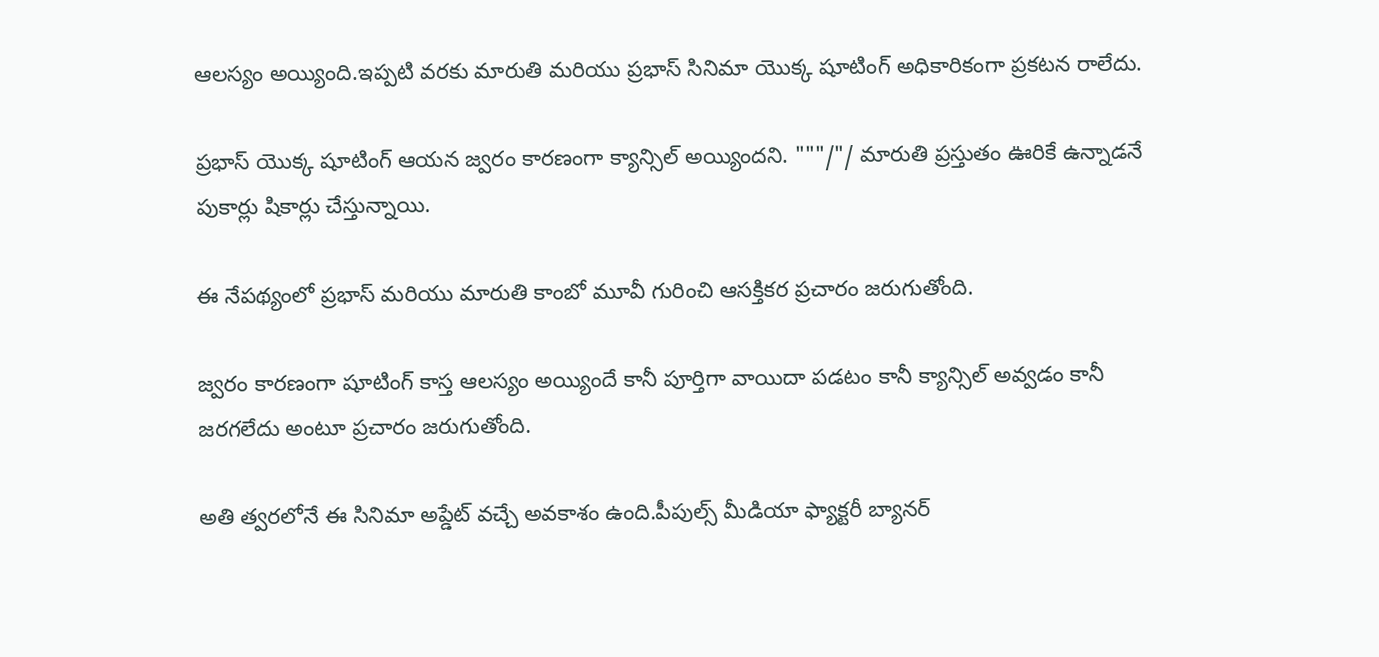ఆలస్యం అయ్యింది.ఇప్పటి వరకు మారుతి మరియు ప్రభాస్ సినిమా యొక్క షూటింగ్‌ అధికారికంగా ప్రకటన రాలేదు.

ప్రభాస్ యొక్క షూటింగ్‌ ఆయన జ్వరం కారణంగా క్యాన్సిల్‌ అయ్యిందని. """/"/ మారుతి ప్రస్తుతం ఊరికే ఉన్నాడనే పుకార్లు షికార్లు చేస్తున్నాయి.

ఈ నేపథ్యంలో ప్రభాస్‌ మరియు మారుతి కాంబో మూవీ గురించి ఆసక్తికర ప్రచారం జరుగుతోంది.

జ్వరం కారణంగా షూటింగ్ కాస్త ఆలస్యం అయ్యిందే కానీ పూర్తిగా వాయిదా పడటం కానీ క్యాన్సిల్‌ అవ్వడం కానీ జరగలేదు అంటూ ప్రచారం జరుగుతోంది.

అతి త్వరలోనే ఈ సినిమా అప్డేట్‌ వచ్చే అవకాశం ఉంది.పీపుల్స్ మీడియా ఫ్యాక్టరీ బ్యానర్‌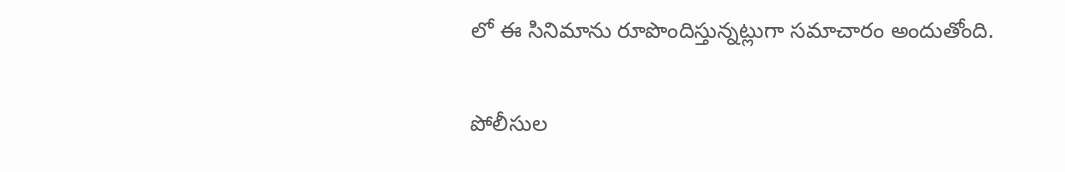లో ఈ సినిమాను రూపొందిస్తున్నట్లుగా సమాచారం అందుతోంది.

పోలీసుల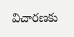విచారణకు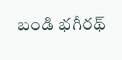బండి భగీరథ్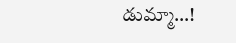డుమ్మా…!